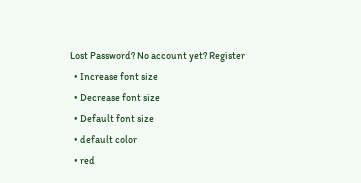Lost Password? No account yet? Register
  • Increase font size
  • Decrease font size
  • Default font size
  • default color
  • red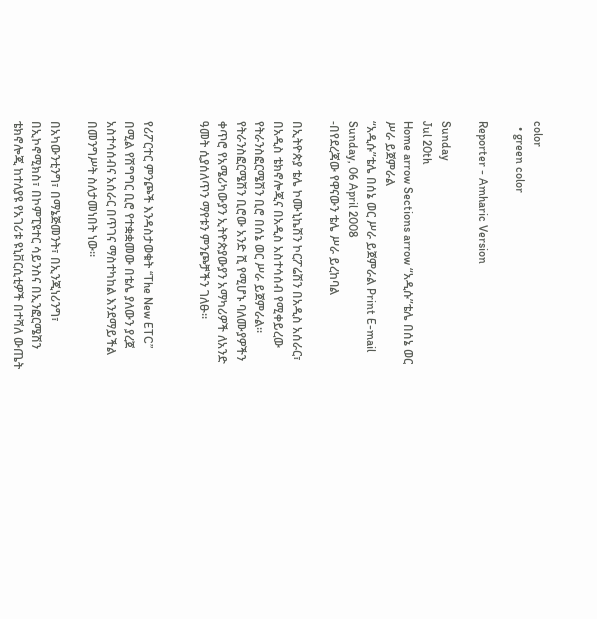color
  • green color

Reporter - Amharic Version

Sunday
Jul 20th
Home arrow Sections arrow “አዲሱ”ቴሌ በሰኔ ወር ሥራ ይጀምራል
“አዲሱ”ቴሌ በሰኔ ወር ሥራ ይጀምራል Print E-mail
Sunday, 06 April 2008
-በየደረጃው የዋናውን ቴሌ ሥራ ይረከባል

በኢትዮጵያ ቴሌ ኮሙኒኬሽን ኮርፖሬሽን በአዲስ አሰራር፣ በአዲስ ቴክኖሎጂና በአዲስ አስተሳሰብ የሚቀይረው የትራንስፎርሜሽን ቢሮ በሰኔ ወር ሥራ ይጀምራል፡፡ የትራንስፎርሜሽን ቢሮው አንድ ሺ የሚሆኑ ባለሙያዎችን ቀጥሮ የአሜሪካውያን ኢትዮጵያውያን አማካሪዎች ለአንድ ዓመት ሲያሰለጥን ማየቱን ምንጮቻችን ገለፁ፡፡


የሪፖርተር ምንጮች እንዳስታወቁት “The New ETC” በሚል የሽግግር ቢሮ የተቋቋመው በቴሌ ያለውን ያረጀ አስተሳሰብና አሰራር በጥገና ማስተካከል እንደማይችል በመንግሥት ስለታመነበት ነው፡፡

በአካውንቲንግ፣ በማኔጅመንት፣ በኢንጂነሪንግ፣ በኢኮኖሚክስ፣ በኮምፒዩተር ሳይንስና በኢንፎርሜሽን ቴክኖሎጂ ከተለያዩ የአገሪቱ ዩኒቨርሲቲዎች በተሻለ ውጤት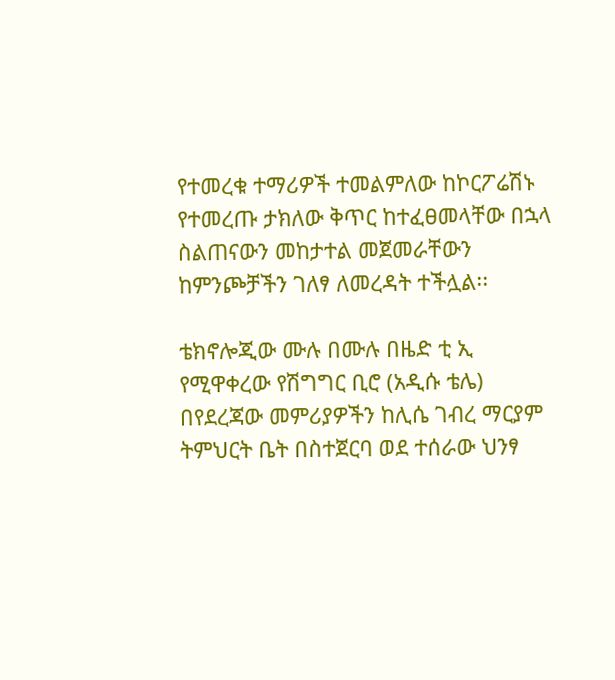የተመረቁ ተማሪዎች ተመልምለው ከኮርፖሬሽኑ የተመረጡ ታክለው ቅጥር ከተፈፀመላቸው በኋላ ስልጠናውን መከታተል መጀመራቸውን ከምንጮቻችን ገለፃ ለመረዳት ተችሏል፡፡

ቴክኖሎጂው ሙሉ በሙሉ በዜድ ቲ ኢ የሚዋቀረው የሽግግር ቢሮ (አዲሱ ቴሌ) በየደረጃው መምሪያዎችን ከሊሴ ገብረ ማርያም ትምህርት ቤት በስተጀርባ ወደ ተሰራው ህንፃ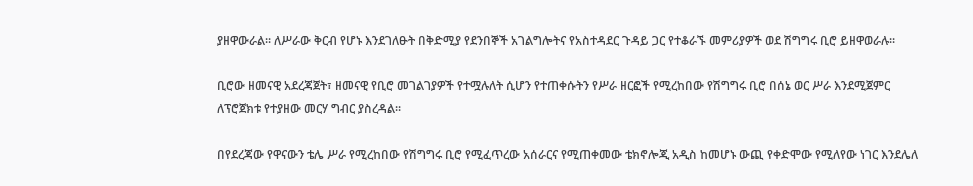ያዘዋውራል፡፡ ለሥራው ቅርብ የሆኑ እንደገለፁት በቅድሚያ የደንበኞች አገልግሎትና የአስተዳደር ጉዳይ ጋር የተቆራኙ መምሪያዎች ወደ ሽግግሩ ቢሮ ይዘዋወራሉ፡፡

ቢሮው ዘመናዊ አደረጃጀት፣ ዘመናዊ የቢሮ መገልገያዎች የተሟሉለት ሲሆን የተጠቀሱትን የሥራ ዘርፎች የሚረከበው የሽግግሩ ቢሮ በሰኔ ወር ሥራ እንደሚጀምር ለፕሮጀክቱ የተያዘው መርሃ ግብር ያስረዳል፡፡

በየደረጃው የዋናውን ቴሌ ሥራ የሚረከበው የሽግግሩ ቢሮ የሚፈጥረው አሰራርና የሚጠቀመው ቴክኖሎጂ አዲስ ከመሆኑ ውጪ የቀድሞው የሚለየው ነገር እንደሌለ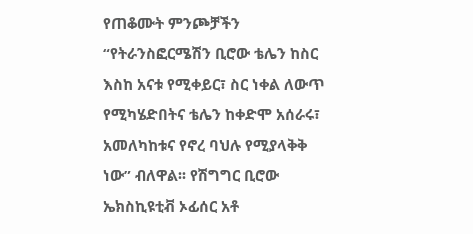የጠቆሙት ምንጮቻችን “የትራንስፎርሜሽን ቢሮው ቴሌን ከስር እስከ አናቱ የሚቀይር፣ ስር ነቀል ለውጥ የሚካሄድበትና ቴሌን ከቀድሞ አሰራሩ፣ አመለካከቱና የኖረ ባህሉ የሚያላቅቅ ነው” ብለዋል፡፡ የሽግግር ቢሮው ኤክስኪዩቲቭ ኦፊሰር አቶ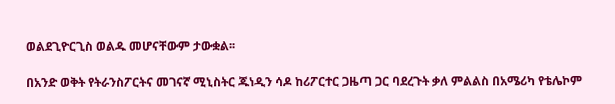ወልደጊዮርጊስ ወልዱ መሆናቸውም ታውቋል፡፡

በአንድ ወቅት የትራንስፖርትና መገናኛ ሚኒስትር ጁነዲን ሳዶ ከሪፖርተር ጋዜጣ ጋር ባደረጉት ቃለ ምልልስ በአሜሪካ የቴሌኮም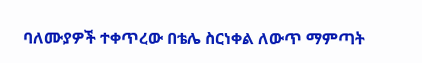ባለሙያዎች ተቀጥረው በቴሌ ስርነቀል ለውጥ ማምጣት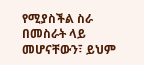የሚያስችል ስራ በመስራት ላይ መሆናቸውን፣ ይህም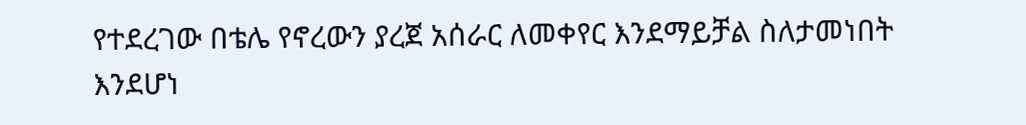የተደረገው በቴሌ የኖረውን ያረጀ አሰራር ለመቀየር እንደማይቻል ስለታመነበት እንደሆነ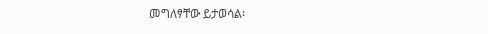መግለፃቸው ይታወሳል፡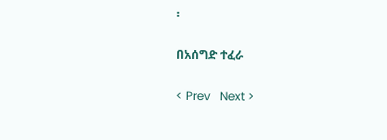፡

በአሰግድ ተፈራ

< Prev   Next >